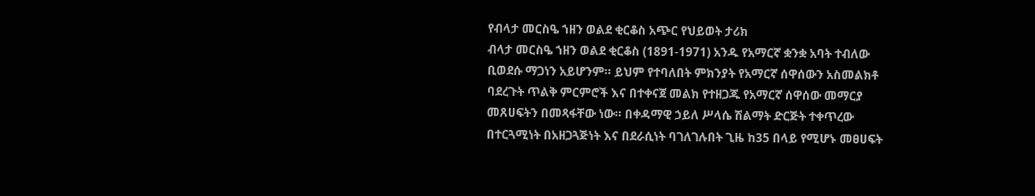የብላታ መርስዔ ኀዘን ወልደ ቂርቆስ አጭር የህይወት ታሪክ
ብላታ መርስዔ ኀዘን ወልደ ቂርቆስ (1891-1971) አንዱ የአማርኛ ቋንቋ አባት ተብለው ቢወደሱ ማጋነን አይሆንም። ይህም የተባለበት ምክንያት የአማርኛ ሰዋሰውን አስመልክቶ ባደረጉት ጥልቅ ምርምሮች እና በተቀናጀ መልክ የተዘጋጁ የአማርኛ ሰዋሰው መማርያ መጸሀፍትን በመጻፋቸው ነው። በቀዳማዊ ኃይለ ሥላሴ ሽልማት ድርጅት ተቀጥረው በተርጓሚነት በአዘጋጓጅነት እና በደራሲነት ባገለገሉበት ጊዜ ከ35 በላይ የሚሆኑ መፀሀፍት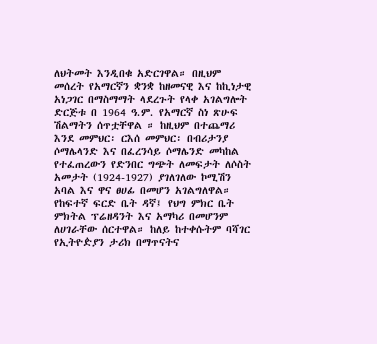ለህትመት እንዲበቁ አድርገዋል። በዚህም መሰረት የአማርኛን ቋንቋ ከዘመናዊ እና ከኪነታዊ አነጋገር በማስማማት ላደረጉት የላቀ አገልግሎት ድርጅቱ በ 1964 ዓ.ም. የአማርኛ ስነ ጽሁፍ ሽልማትን ሰጥቷቸዋል ። ከዚህም በተጨማሪ እንደ መምህር፡ ርእሰ መምህር፡ በብሪታንያ ሶማሌላንድ እና በፈረንሳይ ሶማሌንድ መካከል የተፈጠረውን የድንበር ግጭት ለመፍታት ለሶስት አመታት (1924-1927) ያገለገለው ኮሚሽን አባል እና ዋና ፀሀፊ በመሆን አገልግለዋል። የከፍተኛ ፍርድ ቤት ዳኛ፤ የህግ ምክር ቤት ምክትል ፕሬዘዳንት እና አማካሪ በመሆንም ለሀገራቸው ሰርተዋል። ከለይ ከተቀሱትም ባሻገር የኢትዮዽያን ታሪክ በማጥናትና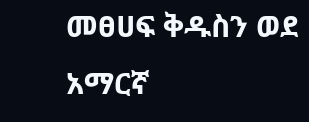መፀሀፍ ቅዱስን ወደ አማርኛ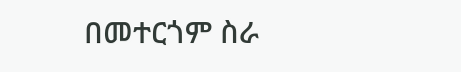በመተርጎም ስራ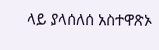ላይ ያላሰለሰ አስተዋጽኦ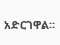አድርገዋል።